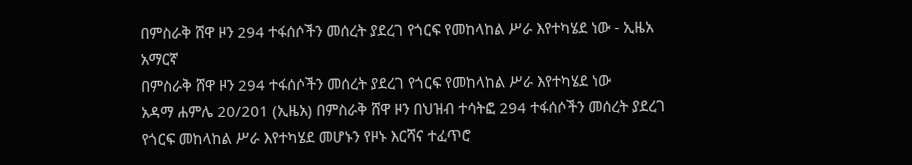በምስራቅ ሸዋ ዞን 294 ተፋሰሶችን መሰረት ያደረገ የጎርፍ የመከላከል ሥራ እየተካሄደ ነው - ኢዜአ አማርኛ
በምስራቅ ሸዋ ዞን 294 ተፋሰሶችን መሰረት ያደረገ የጎርፍ የመከላከል ሥራ እየተካሄደ ነው
አዳማ ሐምሌ 20/201 (ኢዜአ) በምስራቅ ሸዋ ዞን በህዝብ ተሳትፎ 294 ተፋሰሶችን መሰረት ያደረገ የጎርፍ መከላከል ሥራ እየተካሄደ መሆኑን የዞኑ እርሻና ተፈጥሮ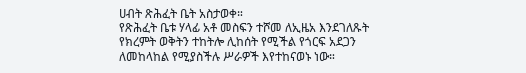ሀብት ጽሕፈት ቤት አስታወቀ።
የጽሕፈት ቤቱ ሃላፊ አቶ መስፍን ተሾመ ለኢዜአ እንደገለጹት የክረምት ወቅትን ተከትሎ ሊከሰት የሚችል የጎርፍ አደጋን ለመከላከል የሚያስችሉ ሥራዎች እየተከናወኑ ነው።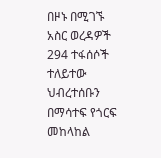በዞኑ በሚገኙ አስር ወረዳዎች 294 ተፋሰሶች ተለይተው ህብረተሰቡን በማሳተፍ የጎርፍ መከላከል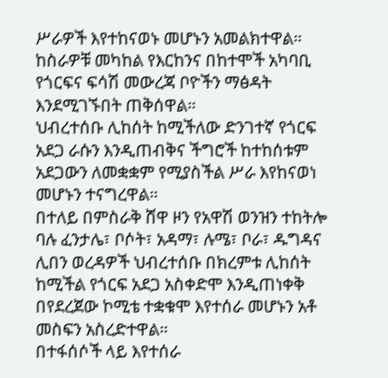ሥራዎች እየተከናወኑ መሆኑን አመልክተዋል።
ከስራዎቹ መካከል የእርከንና በከተሞች አካባቢ የጎርፍና ፍሳሽ መውረጃ ቦዮችን ማፅዳት እንደሚገኙበት ጠቅሰዋል።
ህብረተሰቡ ሊከሰት ከሚችለው ድንገተኛ የጎርፍ አደጋ ራሱን እንዲጠብቅና ችግሮች ከተከሰቱም አደጋውን ለመቋቋም የሚያስችል ሥራ እየከናወነ መሆኑን ተናግረዋል።
በተለይ በምስራቅ ሸዋ ዞን የአዋሽ ወንዝን ተከትሎ ባሉ ፈንታሌ፣ ቦሶት፣ አዳማ፣ ሉሜ፣ ቦራ፣ ዱግዳና ሊበን ወረዳዎች ህብረተሰቡ በክረምቱ ሊከሰት ከሚችል የጎርፍ አደጋ አስቀድሞ እንዲጠነቀቅ በየደረጀው ኮሚቴ ተቋቁሞ እየተሰራ መሆኑን አቶ መስፍን አስረድተዋል።
በተፋሰሶች ላይ እየተሰራ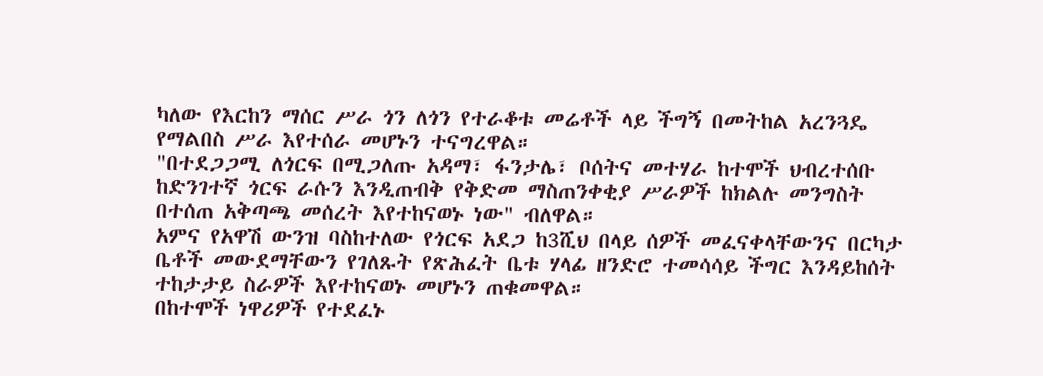ካለው የእርከን ማሰር ሥራ ጎን ለጎን የተራቆቱ መሬቶች ላይ ችግኝ በመትከል አረንጓዴ የማልበስ ሥራ እየተሰራ መሆኑን ተናግረዋል።
"በተደጋጋሚ ለጎርፍ በሚጋለጡ አዳማ፣ ፋንታሌ፣ ቦሰትና መተሃራ ከተሞች ህብረተሰቡ ከድንገተኛ ጎርፍ ራሱን እንዲጠብቅ የቅድመ ማስጠንቀቂያ ሥራዎች ከክልሉ መንግስት በተሰጠ አቅጣጫ መሰረት እየተከናወኑ ነው" ብለዋል።
አምና የአዋሽ ውንዝ ባስከተለው የጎርፍ አደጋ ከ3ሺህ በላይ ሰዎች መፈናቀላቸውንና በርካታ ቤቶች መውደማቸውን የገለጹት የጽሕፈት ቤቱ ሃላፊ ዘንድሮ ተመሳሳይ ችግር እንዳይከሰት ተከታታይ ስራዎች እየተከናወኑ መሆኑን ጠቁመዋል።
በከተሞች ነዋሪዎች የተደፈኑ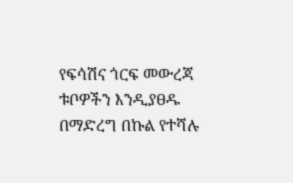የፍሳሽና ጎርፍ መውረጃ ቱቦዎችን እንዲያፀዱ በማድረግ በኩል የተሻሉ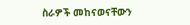ስራዎች መከናወናቸውን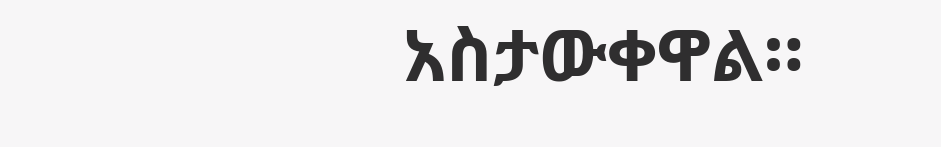አስታውቀዋል።